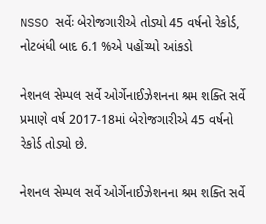NSSO સર્વેઃ બેરોજગારીએ તોડ્યો 45 વર્ષનો રેકોર્ડ, નોટબંધી બાદ 6.1 %એ પહોંચ્યો આંકડો

નેશનલ સેમ્પલ સર્વે ઓર્ગેનાઈઝેશનના શ્રમ શક્તિ સર્વે પ્રમાણે વર્ષ 2017-18માં બેરોજગારીએ 45 વર્ષનો રેકોર્ડ તોડ્યો છે.

નેશનલ સેમ્પલ સર્વે ઓર્ગેનાઈઝેશનના શ્રમ શક્તિ સર્વે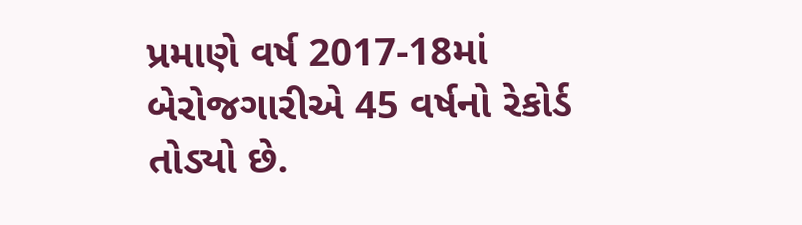પ્રમાણે વર્ષ 2017-18માં બેરોજગારીએ 45 વર્ષનો રેકોર્ડ તોડ્યો છે.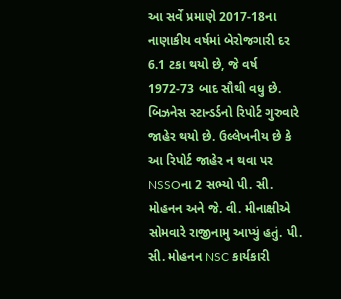આ સર્વે પ્રમાણે 2017-18ના નાણાકીય વર્ષમાં બેરોજગારી દર 6.1 ટકા થયો છે, જે વર્ષ 1972-73 બાદ સૌથી વધુ છે. બિઝનેસ સ્ટાન્ડર્ડનો રિપોર્ટ ગુરુવારે જાહેર થયો છે. ઉલ્લેખનીય છે કે આ રિપોર્ટ જાહેર ન થવા પર NSSOના 2 સભ્યો પી. સી. મોહનન અને જે. વી. મીનાક્ષીએ સોમવારે રાજીનામુ આપ્યું હતું. પી. સી. મોહનન NSC કાર્યકારી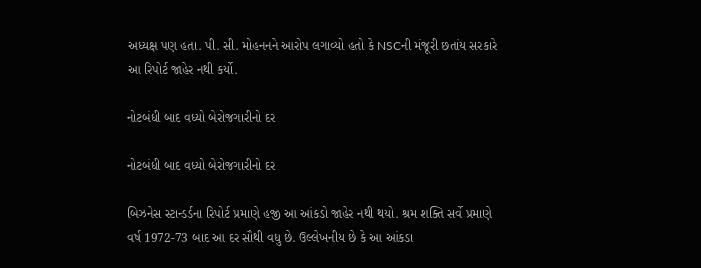અધ્યક્ષ પણ હતા. પી. સી. મોહનનને આરોપ લગાવ્યો હતો કે NSCની મંજૂરી છતાંય સરકારે આ રિપોર્ટ જાહેર નથી કર્યો.

નોટબંધી બાદ વધ્યો બેરોજગારીનો દર

નોટબંધી બાદ વધ્યો બેરોજગારીનો દર

બિઝનેસ સ્ટાન્ડર્ડના રિપોર્ટ પ્રમાણે હજી આ આંકડો જાહેર નથી થયો. શ્રમ શક્તિ સર્વે પ્રમાણે વર્ષ 1972-73 બાદ આ દર સૌથી વધુ છે. ઉલ્લેખનીય છે કે આ આંકડા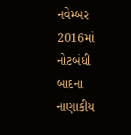નવેમ્બર 2016માં નોટબંધી બાદના નાણાકીય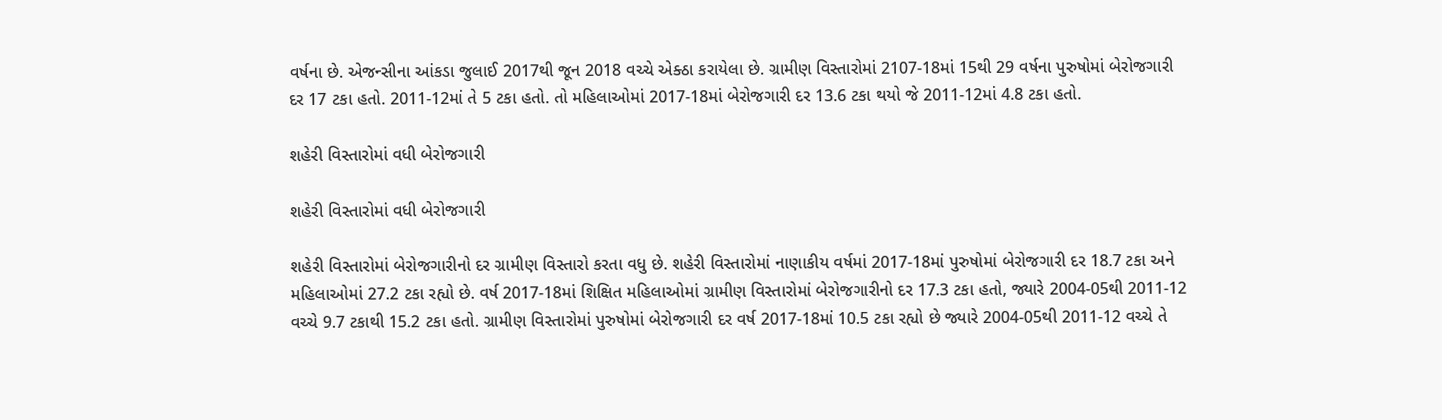વર્ષના છે. એજન્સીના આંકડા જુલાઈ 2017થી જૂન 2018 વચ્ચે એક્ઠા કરાયેલા છે. ગ્રામીણ વિસ્તારોમાં 2107-18માં 15થી 29 વર્ષના પુરુષોમાં બેરોજગારી દર 17 ટકા હતો. 2011-12માં તે 5 ટકા હતો. તો મહિલાઓમાં 2017-18માં બેરોજગારી દર 13.6 ટકા થયો જે 2011-12માં 4.8 ટકા હતો.

શહેરી વિસ્તારોમાં વધી બેરોજગારી

શહેરી વિસ્તારોમાં વધી બેરોજગારી

શહેરી વિસ્તારોમાં બેરોજગારીનો દર ગ્રામીણ વિસ્તારો કરતા વધુ છે. શહેરી વિસ્તારોમાં નાણાકીય વર્ષમાં 2017-18માં પુરુષોમાં બેરોજગારી દર 18.7 ટકા અને મહિલાઓમાં 27.2 ટકા રહ્યો છે. વર્ષ 2017-18માં શિક્ષિત મહિલાઓમાં ગ્રામીણ વિસ્તારોમાં બેરોજગારીનો દર 17.3 ટકા હતો, જ્યારે 2004-05થી 2011-12 વચ્ચે 9.7 ટકાથી 15.2 ટકા હતો. ગ્રામીણ વિસ્તારોમાં પુરુષોમાં બેરોજગારી દર વર્ષ 2017-18માં 10.5 ટકા રહ્યો છે જ્યારે 2004-05થી 2011-12 વચ્ચે તે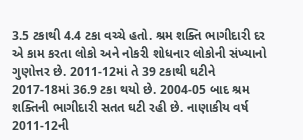3.5 ટકાથી 4.4 ટકા વચ્ચે હતો. શ્રમ શક્તિ ભાગીદારી દર એ કામ કરતા લોકો અને નોકરી શોધનાર લોકોની સંખ્યાનો ગુણોત્તર છે. 2011-12માં તે 39 ટકાથી ઘટીને 2017-18માં 36.9 ટકા થયો છે. 2004-05 બાદ શ્રમ શક્તિની ભાગીદારી સતત ઘટી રહી છે. નાણાકીય વર્ષ 2011-12ની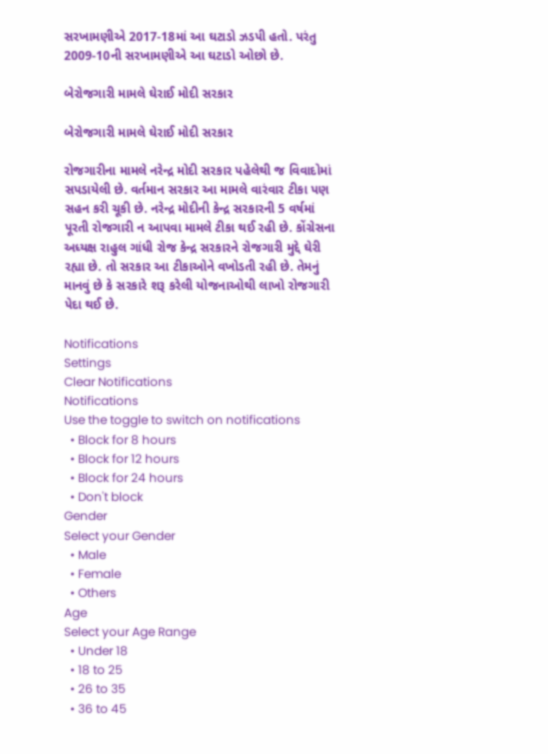સરખામણીએ 2017-18માં આ ઘટાડો ઝડપી હતો. પરંતુ 2009-10ની સરખામણીએ આ ઘટાડો ઓછો છે.

બેરોજગારી મામલે ઘેરાઈ મોદી સરકાર

બેરોજગારી મામલે ઘેરાઈ મોદી સરકાર

રોજગારીના મામલે નરેન્દ્ર મોદી સરકાર પહેલેથી જ વિવાદોમાં સપડાયેલી છે. વર્તમાન સરકાર આ મામલે વારંવાર ટીકા પણ સહન કરી ચૂકી છે. નરેન્દ્ર મોદીની કેન્દ્ર સરકારની 5 વર્ષમાં પૂરતી રોજગારી ન આપવા મામલે ટીકા થઈ રહી છે. કોંગ્રેસના અધ્યક્ષ રાહુલ ગાંધી રોજ કેન્દ્ર સરકારને રોજગારી મુદ્દે ઘેરી રહ્યા છે. તો સરકાર આ ટીકાઓને વખોડતી રહી છે. તેમનું માનવું છે કે સરકારે શરૂ કરેલી યોજનાઓથી લાખો રોજગારી પેદા થઈ છે.

Notifications
Settings
Clear Notifications
Notifications
Use the toggle to switch on notifications
  • Block for 8 hours
  • Block for 12 hours
  • Block for 24 hours
  • Don't block
Gender
Select your Gender
  • Male
  • Female
  • Others
Age
Select your Age Range
  • Under 18
  • 18 to 25
  • 26 to 35
  • 36 to 45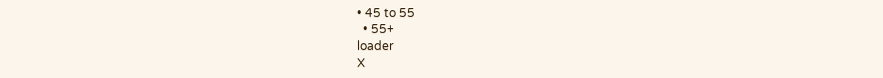• 45 to 55
  • 55+
loader
X